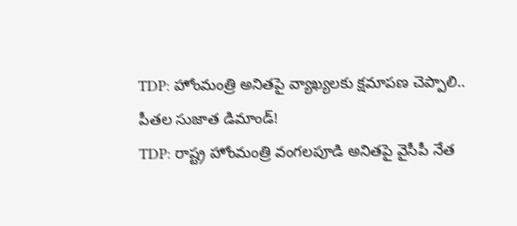TDP: హోంమంత్రి అనితపై వ్యాఖ్యలకు క్షమాపణ చెప్పాలి.. పీతల సుజాత డిమాండ్!
TDP: రాష్ట్ర హోంమంత్రి వంగలపూడి అనితపై వైసీపీ నేత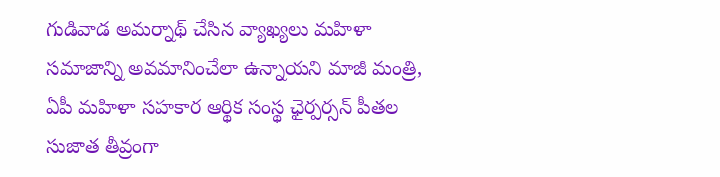గుడివాడ అమర్నాథ్ చేసిన వ్యాఖ్యలు మహిళా సమాజాన్ని అవమానించేలా ఉన్నాయని మాజీ మంత్రి, ఏపీ మహిళా సహకార ఆర్థిక సంస్థ ఛైర్పర్సన్ పీతల సుజాత తీవ్రంగా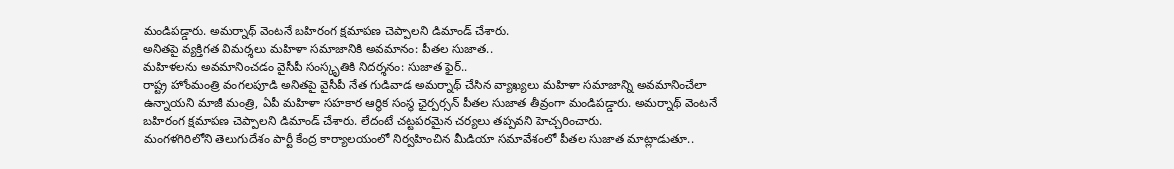మండిపడ్డారు. అమర్నాథ్ వెంటనే బహిరంగ క్షమాపణ చెప్పాలని డిమాండ్ చేశారు.
అనితపై వ్యక్తిగత విమర్శలు మహిళా సమాజానికి అవమానం: పీతల సుజాత..
మహిళలను అవమానించడం వైసీపీ సంస్కృతికి నిదర్శనం: సుజాత ఫైర్..
రాష్ట్ర హోంమంత్రి వంగలపూడి అనితపై వైసీపీ నేత గుడివాడ అమర్నాథ్ చేసిన వ్యాఖ్యలు మహిళా సమాజాన్ని అవమానించేలా ఉన్నాయని మాజీ మంత్రి, ఏపీ మహిళా సహకార ఆర్థిక సంస్థ ఛైర్పర్సన్ పీతల సుజాత తీవ్రంగా మండిపడ్డారు. అమర్నాథ్ వెంటనే బహిరంగ క్షమాపణ చెప్పాలని డిమాండ్ చేశారు. లేదంటే చట్టపరమైన చర్యలు తప్పవని హెచ్చరించారు.
మంగళగిరిలోని తెలుగుదేశం పార్టీ కేంద్ర కార్యాలయంలో నిర్వహించిన మీడియా సమావేశంలో పీతల సుజాత మాట్లాడుతూ..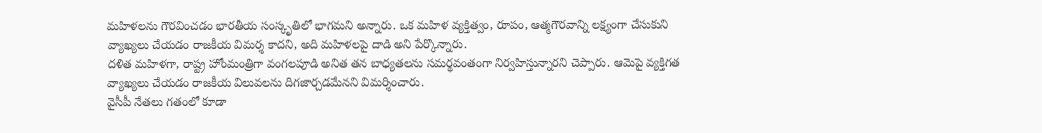మహిళలను గౌరవించడం భారతీయ సంస్కృతిలో భాగమని అన్నారు. ఒక మహిళ వ్యక్తిత్వం, రూపం, ఆత్మగౌరవాన్ని లక్ష్యంగా చేసుకుని వ్యాఖ్యలు చేయడం రాజకీయ విమర్శ కాదని, అది మహిళలపై దాడి అని పేర్కొన్నారు.
దళిత మహిళగా, రాష్ట్ర హోంమంత్రిగా వంగలపూడి అనిత తన బాధ్యతలను సమర్థవంతంగా నిర్వహిస్తున్నారని చెప్పారు. ఆమెపై వ్యక్తిగత వ్యాఖ్యలు చేయడం రాజకీయ విలువలను దిగజార్చడమేనని విమర్శించారు.
వైసీపీ నేతలు గతంలో కూడా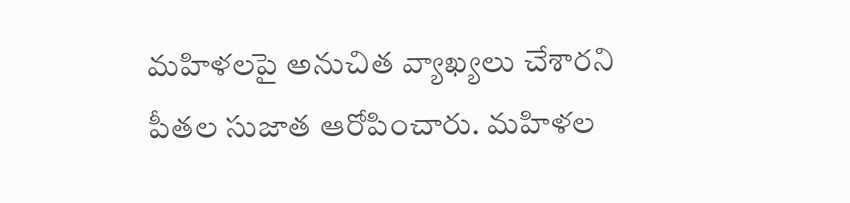మహిళలపై అనుచిత వ్యాఖ్యలు చేశారని పీతల సుజాత ఆరోపించారు. మహిళల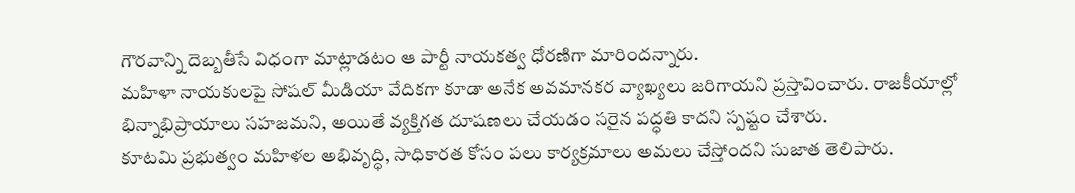గౌరవాన్ని దెబ్బతీసే విధంగా మాట్లాడటం ఆ పార్టీ నాయకత్వ ధోరణిగా మారిందన్నారు.
మహిళా నాయకులపై సోషల్ మీడియా వేదికగా కూడా అనేక అవమానకర వ్యాఖ్యలు జరిగాయని ప్రస్తావించారు. రాజకీయాల్లో భిన్నాభిప్రాయాలు సహజమని, అయితే వ్యక్తిగత దూషణలు చేయడం సరైన పద్ధతి కాదని స్పష్టం చేశారు.
కూటమి ప్రభుత్వం మహిళల అభివృద్ధి, సాధికారత కోసం పలు కార్యక్రమాలు అమలు చేస్తోందని సుజాత తెలిపారు.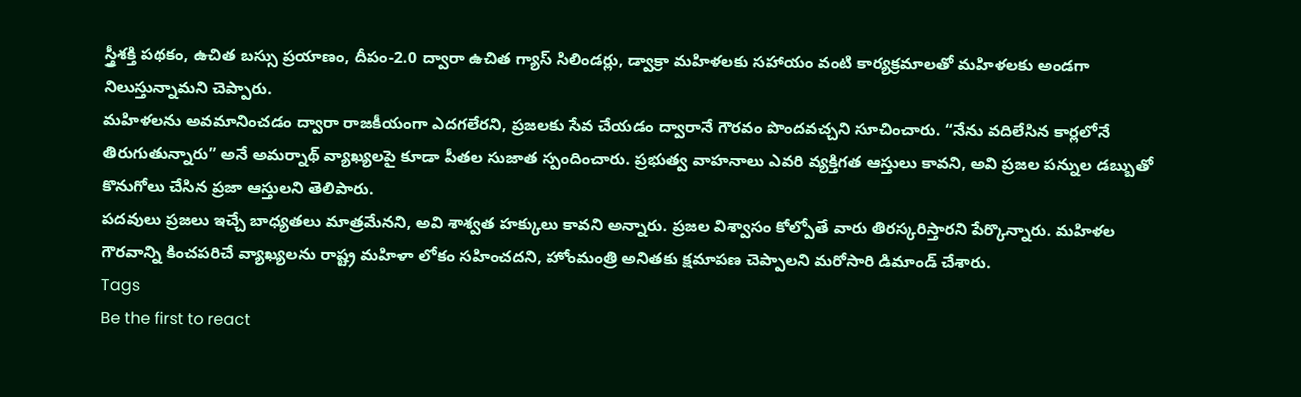స్త్రీశక్తి పథకం, ఉచిత బస్సు ప్రయాణం, దీపం-2.0 ద్వారా ఉచిత గ్యాస్ సిలిండర్లు, డ్వాక్రా మహిళలకు సహాయం వంటి కార్యక్రమాలతో మహిళలకు అండగా నిలుస్తున్నామని చెప్పారు.
మహిళలను అవమానించడం ద్వారా రాజకీయంగా ఎదగలేరని, ప్రజలకు సేవ చేయడం ద్వారానే గౌరవం పొందవచ్చని సూచించారు. “నేను వదిలేసిన కార్లలోనే తిరుగుతున్నారు” అనే అమర్నాథ్ వ్యాఖ్యలపై కూడా పీతల సుజాత స్పందించారు. ప్రభుత్వ వాహనాలు ఎవరి వ్యక్తిగత ఆస్తులు కావని, అవి ప్రజల పన్నుల డబ్బుతో కొనుగోలు చేసిన ప్రజా ఆస్తులని తెలిపారు.
పదవులు ప్రజలు ఇచ్చే బాధ్యతలు మాత్రమేనని, అవి శాశ్వత హక్కులు కావని అన్నారు. ప్రజల విశ్వాసం కోల్పోతే వారు తిరస్కరిస్తారని పేర్కొన్నారు. మహిళల గౌరవాన్ని కించపరిచే వ్యాఖ్యలను రాష్ట్ర మహిళా లోకం సహించదని, హోంమంత్రి అనితకు క్షమాపణ చెప్పాలని మరోసారి డిమాండ్ చేశారు.
Tags
Be the first to react